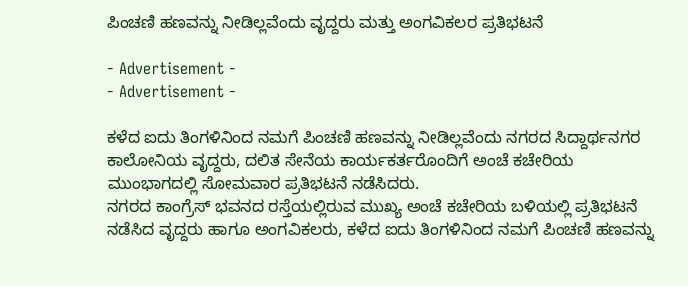ಪಿಂಚಣಿ ಹಣವನ್ನು ನೀಡಿಲ್ಲವೆಂದು ವೃದ್ದರು ಮತ್ತು ಅಂಗವಿಕಲರ ಪ್ರತಿಭಟನೆ

- Advertisement -
- Advertisement -

ಕಳೆದ ಐದು ತಿಂಗಳಿನಿಂದ ನಮಗೆ ಪಿಂಚಣಿ ಹಣವನ್ನು ನೀಡಿಲ್ಲವೆಂದು ನಗರದ ಸಿದ್ದಾರ್ಥನಗರ ಕಾಲೋನಿಯ ವೃದ್ದರು, ದಲಿತ ಸೇನೆಯ ಕಾರ್ಯಕರ್ತರೊಂದಿಗೆ ಅಂಚೆ ಕಚೇರಿಯ ಮುಂಭಾಗದಲ್ಲಿ ಸೋಮವಾರ ಪ್ರತಿಭಟನೆ ನಡೆಸಿದರು.
ನಗರದ ಕಾಂಗ್ರೆಸ್ ಭವನದ ರಸ್ತೆಯಲ್ಲಿರುವ ಮುಖ್ಯ ಅಂಚೆ ಕಚೇರಿಯ ಬಳಿಯಲ್ಲಿ ಪ್ರತಿಭಟನೆ ನಡೆಸಿದ ವೃದ್ದರು ಹಾಗೂ ಅಂಗವಿಕಲರು, ಕಳೆದ ಐದು ತಿಂಗಳಿನಿಂದ ನಮಗೆ ಪಿಂಚಣಿ ಹಣವನ್ನು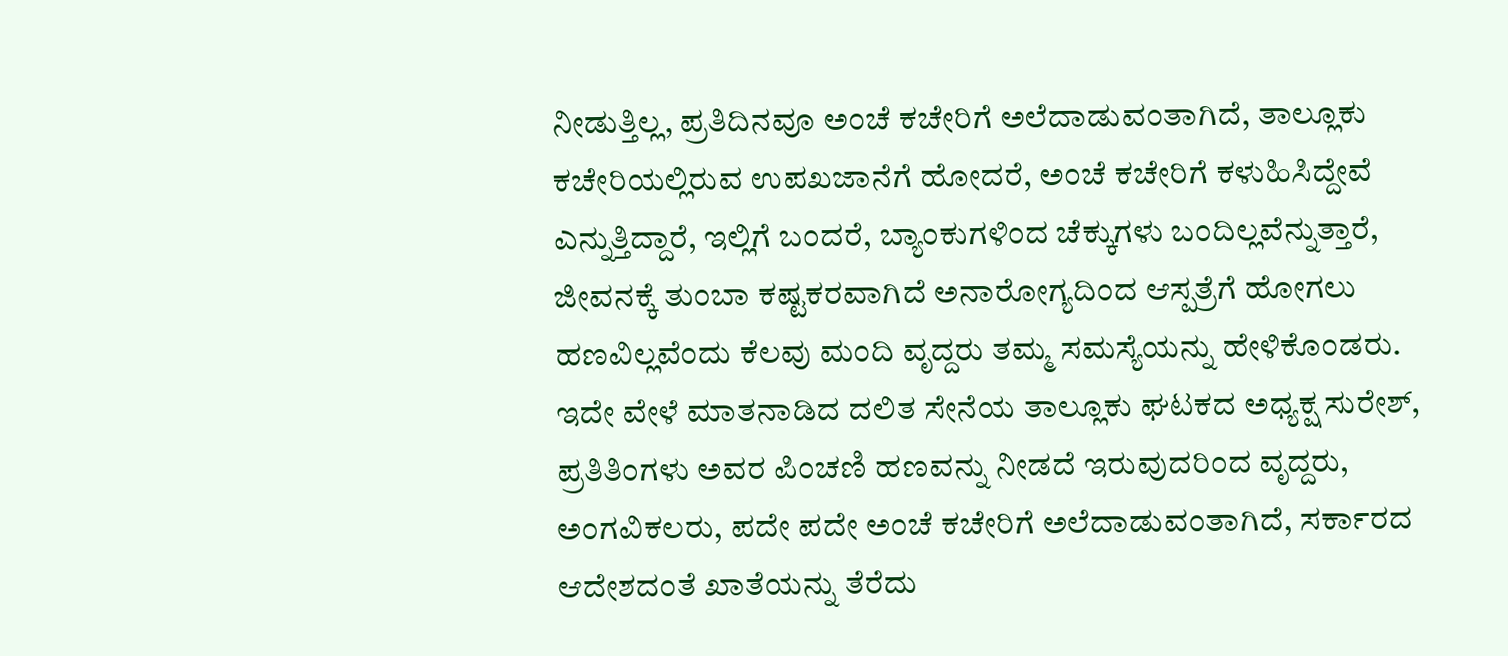ನೀಡುತ್ತಿಲ್ಲ, ಪ್ರತಿದಿನವೂ ಅಂಚೆ ಕಚೇರಿಗೆ ಅಲೆದಾಡುವಂತಾಗಿದೆ, ತಾಲ್ಲೂಕು ಕಚೇರಿಯಲ್ಲಿರುವ ಉಪಖಜಾನೆಗೆ ಹೋದರೆ, ಅಂಚೆ ಕಚೇರಿಗೆ ಕಳುಹಿಸಿದ್ದೇವೆ ಎನ್ನುತ್ತಿದ್ದಾರೆ, ಇಲ್ಲಿಗೆ ಬಂದರೆ, ಬ್ಯಾಂಕುಗಳಿಂದ ಚೆಕ್ಕುಗಳು ಬಂದಿಲ್ಲವೆನ್ನುತ್ತಾರೆ, ಜೀವನಕ್ಕೆ ತುಂಬಾ ಕಷ್ಟಕರವಾಗಿದೆ ಅನಾರೋಗ್ಯದಿಂದ ಆಸ್ಪತ್ರೆಗೆ ಹೋಗಲು ಹಣವಿಲ್ಲವೆಂದು ಕೆಲವು ಮಂದಿ ವೃದ್ದರು ತಮ್ಮ ಸಮಸ್ಯೆಯನ್ನು ಹೇಳಿಕೊಂಡರು.
ಇದೇ ವೇಳೆ ಮಾತನಾಡಿದ ದಲಿತ ಸೇನೆಯ ತಾಲ್ಲೂಕು ಘಟಕದ ಅಧ್ಯಕ್ಷ ಸುರೇಶ್, ಪ್ರತಿತಿಂಗಳು ಅವರ ಪಿಂಚಣಿ ಹಣವನ್ನು ನೀಡದೆ ಇರುವುದರಿಂದ ವೃದ್ದರು, ಅಂಗವಿಕಲರು, ಪದೇ ಪದೇ ಅಂಚೆ ಕಚೇರಿಗೆ ಅಲೆದಾಡುವಂತಾಗಿದೆ, ಸರ್ಕಾರದ ಆದೇಶದಂತೆ ಖಾತೆಯನ್ನು ತೆರೆದು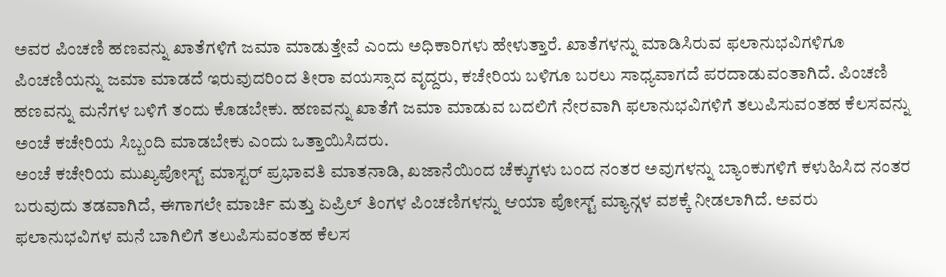ಅವರ ಪಿಂಚಣಿ ಹಣವನ್ನು ಖಾತೆಗಳಿಗೆ ಜಮಾ ಮಾಡುತ್ತೇವೆ ಎಂದು ಅಧಿಕಾರಿಗಳು ಹೇಳುತ್ತಾರೆ. ಖಾತೆಗಳನ್ನು ಮಾಡಿಸಿರುವ ಫಲಾನುಭವಿಗಳಿಗೂ ಪಿಂಚಣಿಯನ್ನು ಜಮಾ ಮಾಡದೆ ಇರುವುದರಿಂದ ತೀರಾ ವಯಸ್ಸಾದ ವೃದ್ದರು, ಕಚೇರಿಯ ಬಳಿಗೂ ಬರಲು ಸಾಧ್ಯವಾಗದೆ ಪರದಾಡುವಂತಾಗಿದೆ. ಪಿಂಚಣಿ ಹಣವನ್ನು ಮನೆಗಳ ಬಳಿಗೆ ತಂದು ಕೊಡಬೇಕು. ಹಣವನ್ನು ಖಾತೆಗೆ ಜಮಾ ಮಾಡುವ ಬದಲಿಗೆ ನೇರವಾಗಿ ಫಲಾನುಭವಿಗಳಿಗೆ ತಲುಪಿಸುವಂತಹ ಕೆಲಸವನ್ನು ಅಂಚೆ ಕಚೇರಿಯ ಸಿಬ್ಬಂದಿ ಮಾಡಬೇಕು ಎಂದು ಒತ್ತಾಯಿಸಿದರು.
ಅಂಚೆ ಕಚೇರಿಯ ಮುಖ್ಯಪೋಸ್ಟ್ ಮಾಸ್ಟರ್ ಪ್ರಭಾವತಿ ಮಾತನಾಡಿ, ಖಜಾನೆಯಿಂದ ಚೆಕ್ಕುಗಳು ಬಂದ ನಂತರ ಅವುಗಳನ್ನು ಬ್ಯಾಂಕುಗಳಿಗೆ ಕಳುಹಿಸಿದ ನಂತರ ಬರುವುದು ತಡವಾಗಿದೆ, ಈಗಾಗಲೇ ಮಾರ್ಚಿ ಮತ್ತು ಏಪ್ರಿಲ್ ತಿಂಗಳ ಪಿಂಚಣಿಗಳನ್ನು ಆಯಾ ಪೋಸ್ಟ್ ಮ್ಯಾನ್ಗಳ ವಶಕ್ಕೆ ನೀಡಲಾಗಿದೆ. ಅವರು ಫಲಾನುಭವಿಗಳ ಮನೆ ಬಾಗಿಲಿಗೆ ತಲುಪಿಸುವಂತಹ ಕೆಲಸ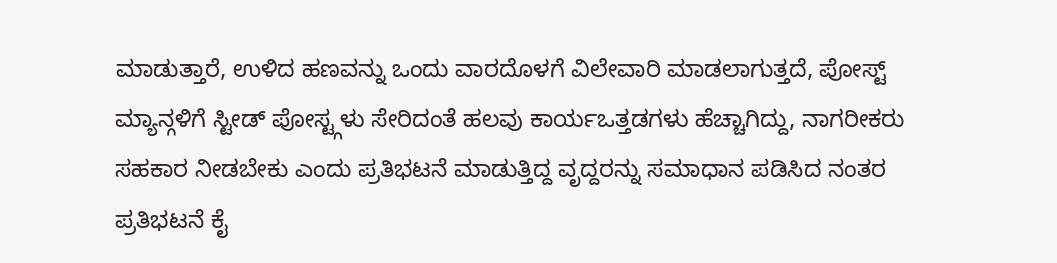ಮಾಡುತ್ತಾರೆ, ಉಳಿದ ಹಣವನ್ನು ಒಂದು ವಾರದೊಳಗೆ ವಿಲೇವಾರಿ ಮಾಡಲಾಗುತ್ತದೆ, ಪೋಸ್ಟ್ ಮ್ಯಾನ್ಗಳಿಗೆ ಸ್ಟೀಡ್ ಪೋಸ್ಟ್ಗಳು ಸೇರಿದಂತೆ ಹಲವು ಕಾರ್ಯಒತ್ತಡಗಳು ಹೆಚ್ಚಾಗಿದ್ದು, ನಾಗರೀಕರು ಸಹಕಾರ ನೀಡಬೇಕು ಎಂದು ಪ್ರತಿಭಟನೆ ಮಾಡುತ್ತಿದ್ದ ವೃದ್ದರನ್ನು ಸಮಾಧಾನ ಪಡಿಸಿದ ನಂತರ ಪ್ರತಿಭಟನೆ ಕೈ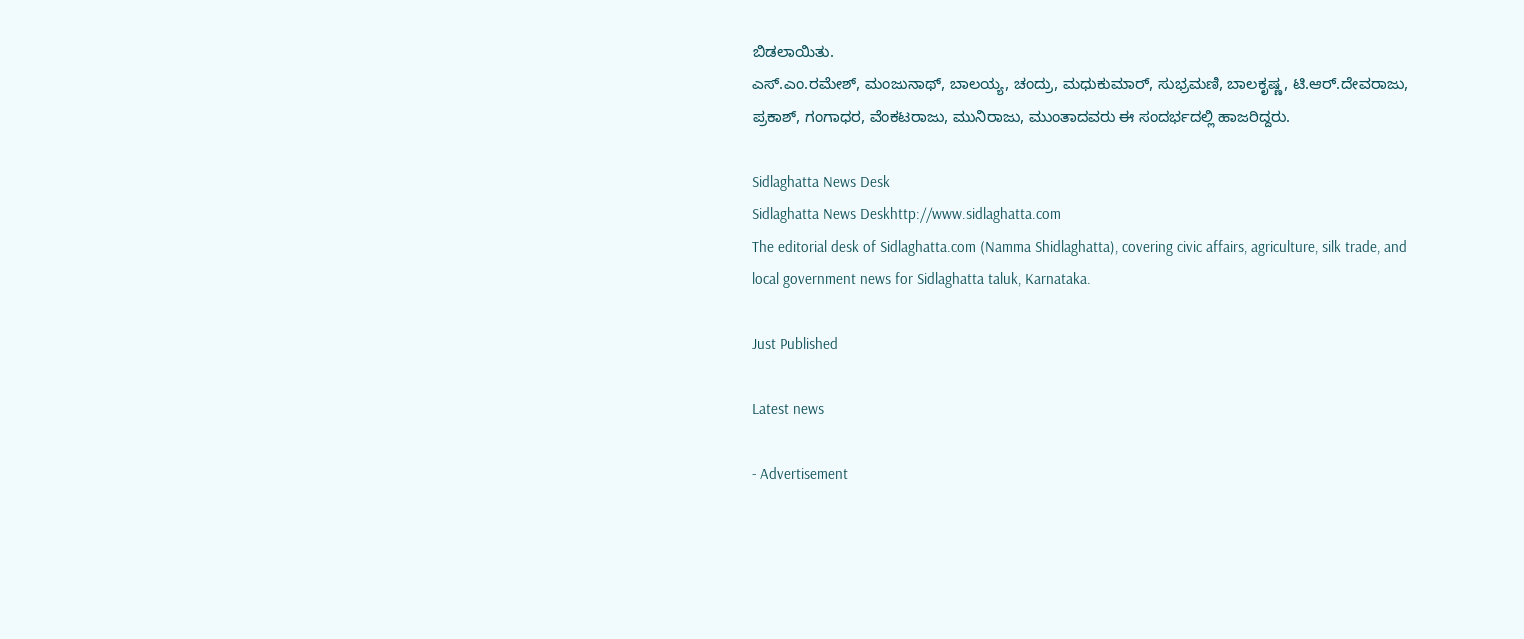ಬಿಡಲಾಯಿತು.
ಎಸ್.ಎಂ.ರಮೇಶ್, ಮಂಜುನಾಥ್, ಬಾಲಯ್ಯ, ಚಂದ್ರು, ಮಧುಕುಮಾರ್, ಸುಭ್ರಮಣಿ, ಬಾಲಕೃಷ್ಣ, ಟಿ.ಆರ್.ದೇವರಾಜು, ಪ್ರಕಾಶ್, ಗಂಗಾಧರ, ವೆಂಕಟರಾಜು, ಮುನಿರಾಜು, ಮುಂತಾದವರು ಈ ಸಂದರ್ಭದಲ್ಲಿ ಹಾಜರಿದ್ದರು.

Sidlaghatta News Desk
Sidlaghatta News Deskhttp://www.sidlaghatta.com
The editorial desk of Sidlaghatta.com (Namma Shidlaghatta), covering civic affairs, agriculture, silk trade, and local government news for Sidlaghatta taluk, Karnataka.

Just Published

Latest news

- Advertisement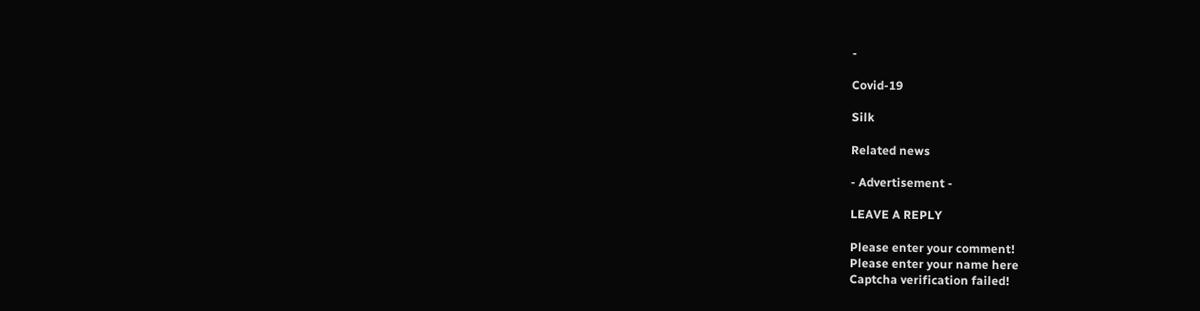-

Covid-19

Silk

Related news

- Advertisement -

LEAVE A REPLY

Please enter your comment!
Please enter your name here
Captcha verification failed!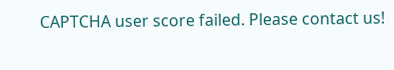CAPTCHA user score failed. Please contact us!